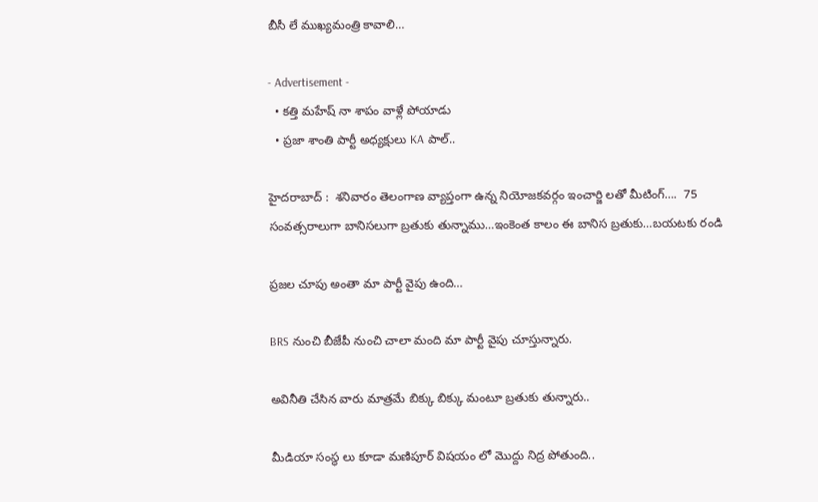బీసీ లే ముఖ్యమంత్రి కావాలి…

- Advertisement -
  • కత్తి మహేష్ నా శాపం వాళ్లే పోయాడు
  • ప్రజా శాంతి పార్టీ అధ్యక్షులు KA పాల్..

హైదరాబాద్ :  శనివారం తెలంగాణ వ్యాప్తంగా ఉన్న నియోజకవర్గం ఇంచార్జి లతో మీటింగ్….  75 సంవత్సరాలుగా బానిసలుగా బ్రతుకు తున్నాము…ఇంకెంత కాలం ఈ బానిస బ్రతుకు…బయటకు రండి

ప్రజల చూపు అంతా మా పార్టీ వైపు ఉంది…

BRS నుంచి బీజేపీ నుంచి చాలా మంది మా పార్టీ వైపు చూస్తున్నారు.

అవినీతి చేసిన వారు మాత్రమే బిక్కు బిక్కు మంటూ బ్రతుకు తున్నారు..

మీడియా సంస్థ లు కూడా మణిపూర్ విషయం లో మొద్దు నిద్ర పోతుంది..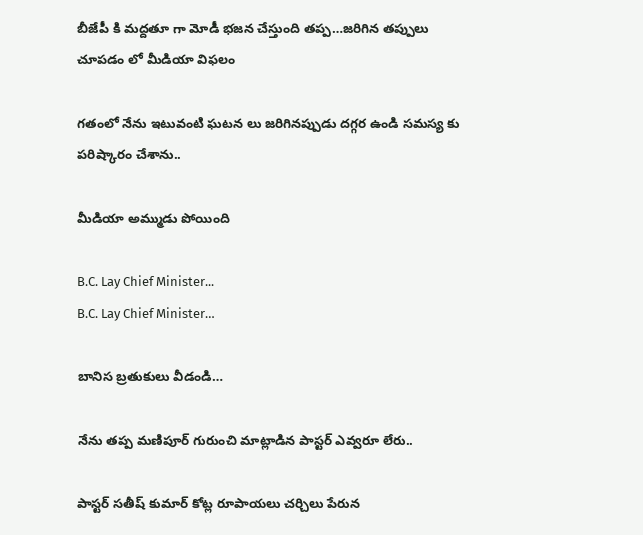బీజేపీ కి మద్దతూ గా మోడీ భజన చేస్తుంది తప్ప…జరిగిన తప్పులు చూపడం లో మీడియా విఫలం

గతంలో నేను ఇటువంటి ఘటన లు జరిగినప్పుడు దగ్గర ఉండి సమస్య కు పరిష్కారం చేశాను..

మీడియా అమ్ముడు పోయింది

B.C. Lay Chief Minister...
B.C. Lay Chief Minister…

బానిస బ్రతుకులు వీడండి…

నేను తప్ప మణిపూర్ గురుంచి మాట్లాడిన పాస్టర్ ఎవ్వరూ లేరు..

పాస్టర్ సతీష్ కుమార్ కోట్ల రూపాయలు చర్చిలు పేరున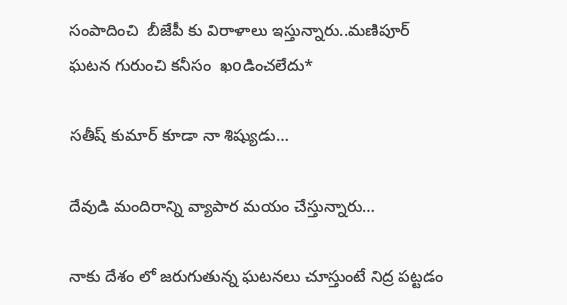సంపాదించి  బీజేపీ కు విరాళాలు ఇస్తున్నారు..మణిపూర్ ఘటన గురుంచి కనీసం  ఖoడించలేదు*

సతీష్ కుమార్ కూడా నా శిష్యుడు…

దేవుడి మందిరాన్ని వ్యాపార మయం చేస్తున్నారు…

నాకు దేశం లో జరుగుతున్న ఘటనలు చూస్తుంటే నిద్ర పట్టడం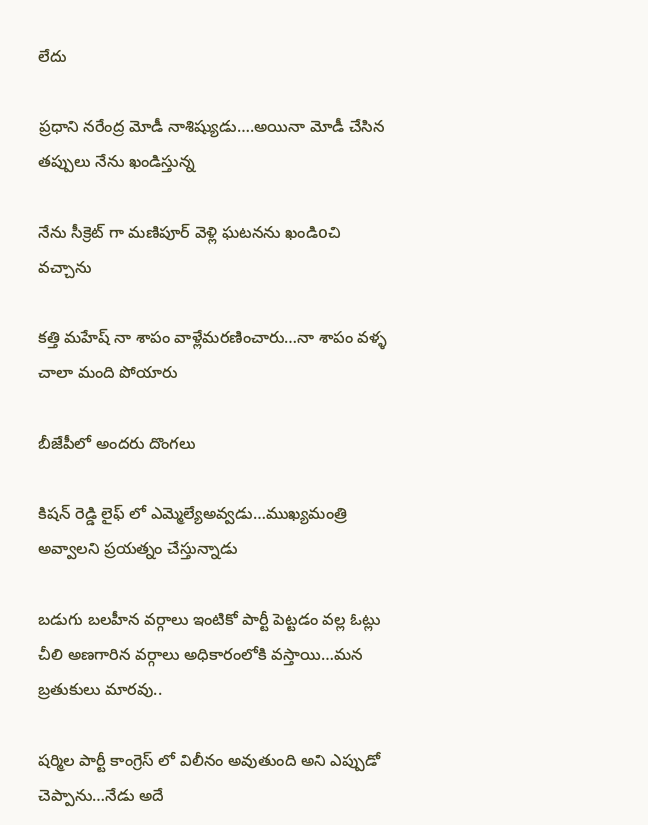లేదు

ప్రధాని నరేంద్ర మోడీ నాశిష్యుడు….అయినా మోడీ చేసిన తప్పులు నేను ఖండిస్తున్న

నేను సీక్రెట్ గా మణిపూర్ వెళ్లి ఘటనను ఖండిoచి  వచ్చాను

కత్తి మహేష్ నా శాపం వాళ్లేమరణించారు…నా శాపం వళ్ళ చాలా మంది పోయారు

బీజేపీలో అందరు దొంగలు

కిషన్ రెడ్డి లైఫ్ లో ఎమ్మెల్యేఅవ్వడు…ముఖ్యమంత్రి అవ్వాలని ప్రయత్నం చేస్తున్నాడు

బడుగు బలహీన వర్గాలు ఇంటికో పార్టీ పెట్టడం వల్ల ఓట్లు చీలి అణగారిన వర్గాలు అధికారంలోకి వస్తాయి…మన బ్రతుకులు మారవు..

షర్మిల పార్టీ కాంగ్రెస్ లో విలీనం అవుతుంది అని ఎప్పుడో చెప్పాను…నేడు అదే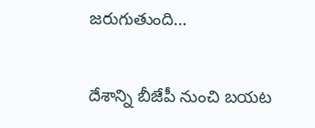జరుగుతుంది…

దేశాన్ని బీజేపీ నుంచి బయట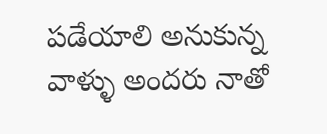పడేయాలి అనుకున్న వాళ్ళు అందరు నాతో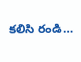కలిసి రండి…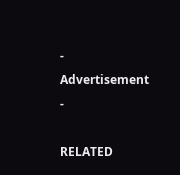- Advertisement -

RELATED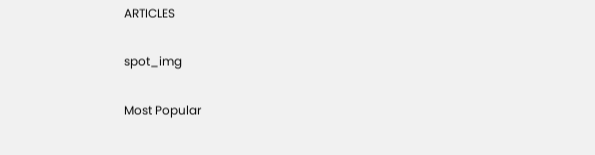ARTICLES

spot_img

Most Popular